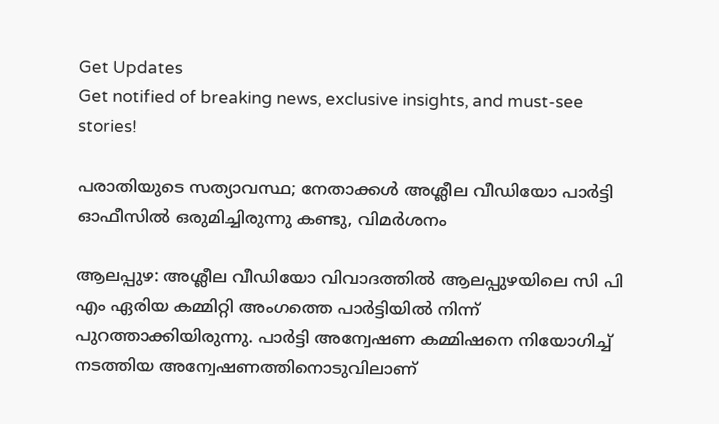Get Updates
Get notified of breaking news, exclusive insights, and must-see stories!

പരാതിയുടെ സത്യാവസ്ഥ; നേതാക്കള്‍ അശ്ലീല വീഡിയോ പാര്‍ട്ടി ഓഫീസില്‍ ഒരുമിച്ചിരുന്നു കണ്ടു, വിമര്‍ശനം

ആലപ്പുഴ: അശ്ലീല വീഡിയോ വിവാദത്തില്‍ ആലപ്പുഴയിലെ സി പി എം ഏരിയ കമ്മിറ്റി അംഗത്തെ പാര്‍ട്ടിയില്‍ നിന്ന് പുറത്താക്കിയിരുന്നു. പാര്‍ട്ടി അന്വേഷണ കമ്മിഷനെ നിയോഗിച്ച് നടത്തിയ അന്വേഷണത്തിനൊടുവിലാണ്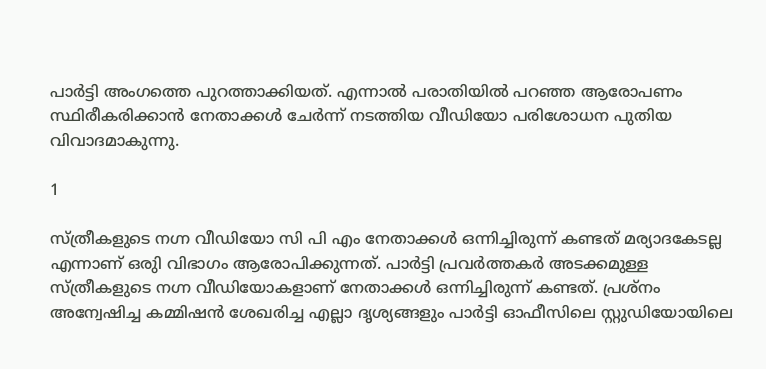പാര്‍ട്ടി അംഗത്തെ പുറത്താക്കിയത്. എന്നാല്‍ പരാതിയില്‍ പറഞ്ഞ ആരോപണം സ്ഥിരീകരിക്കാന്‍ നേതാക്കള്‍ ചേര്‍ന്ന് നടത്തിയ വീഡിയോ പരിശോധന പുതിയ വിവാദമാകുന്നു.

1

സ്ത്രീകളുടെ നഗ്ന വീഡിയോ സി പി എം നേതാക്കള്‍ ഒന്നിച്ചിരുന്ന് കണ്ടത് മര്യാദകേടല്ല എന്നാണ് ഒരുി വിഭാഗം ആരോപിക്കുന്നത്. പാര്‍ട്ടി പ്രവര്‍ത്തകര്‍ അടക്കമുള്ള സ്ത്രീകളുടെ നഗ്ന വീഡിയോകളാണ് നേതാക്കള്‍ ഒന്നിച്ചിരുന്ന് കണ്ടത്. പ്രശ്‌നം അന്വേഷിച്ച കമ്മിഷന്‍ ശേഖരിച്ച എല്ലാ ദൃശ്യങ്ങളും പാര്‍ട്ടി ഓഫീസിലെ സ്റ്റുഡിയോയിലെ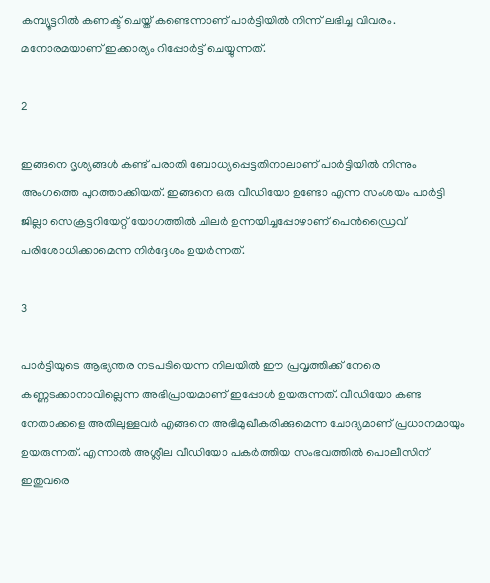കമ്പ്യൂട്ടറില്‍ കണക്ട് ചെയ്ത് കണ്ടെന്നാണ് പാര്‍ട്ടിയില്‍ നിന്ന് ലഭിച്ച വിവരം. മനോരമയാണ് ഇക്കാര്യം റിപ്പോര്‍ട്ട് ചെയ്യുന്നത്.

2

ഇങ്ങനെ ദൃശ്യങ്ങള്‍ കണ്ട് പരാതി ബോധ്യപ്പെട്ടതിനാലാണ് പാര്‍ട്ടിയില്‍ നിന്നും അംഗത്തെ പുറത്താക്കിയത്. ഇങ്ങനെ ഒരു വീഡിയോ ഉണ്ടോ എന്ന സംശയം പാര്‍ട്ടി ജില്ലാ സെക്രട്ടറിയേറ്റ് യോഗത്തില്‍ ചിലര്‍ ഉന്നയിച്ചപ്പോഴാണ് പെന്‍ഡ്രൈവ് പരിശോധിക്കാമെന്ന നിര്‍ദ്ദേശം ഉയര്‍ന്നത്.

3

പാര്‍ട്ടിയുടെ ആഭ്യന്തര നടപടിയെന്ന നിലയില്‍ ഈ പ്രവൃത്തിക്ക് നേരെ കണ്ണടക്കാനാവില്ലെന്ന അഭിപ്രായമാണ് ഇപ്പോള്‍ ഉയരുന്നത്. വീഡിയോ കണ്ട നേതാക്കളെ അതിലുള്ളവര്‍ എങ്ങനെ അഭിമുഖീകരിക്കുമെന്ന ചോദ്യമാണ് പ്രധാനമായും ഉയരുന്നത്. എന്നാല്‍ അശ്ലീല വീഡിയോ പകര്‍ത്തിയ സംഭവത്തില്‍ പൊലീസിന് ഇതുവരെ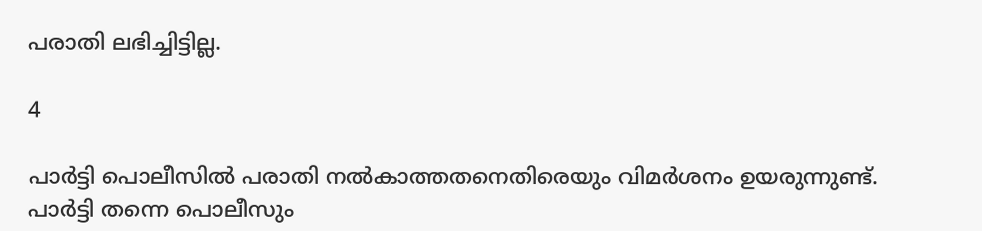പരാതി ലഭിച്ചിട്ടില്ല.

4

പാര്‍ട്ടി പൊലീസില്‍ പരാതി നല്‍കാത്തതനെതിരെയും വിമര്‍ശനം ഉയരുന്നുണ്ട്. പാര്‍ട്ടി തന്നെ പൊലീസും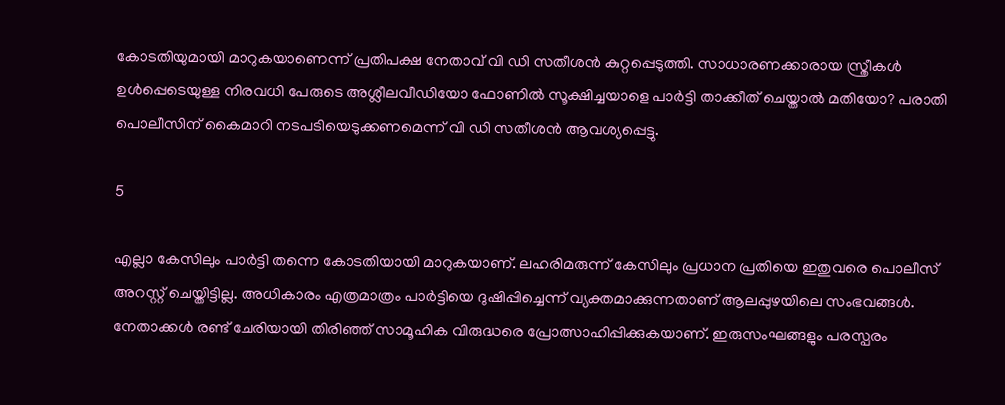കോടതിയുമായി മാറുകയാണെന്ന് പ്രതിപക്ഷ നേതാവ് വി ഡി സതീശന്‍ കുറ്റപ്പെടുത്തി. സാധാരണക്കാരായ സ്ത്രീകള്‍ ഉള്‍പ്പെടെയുള്ള നിരവധി പേരുടെ അശ്ലീലവീഡിയോ ഫോണില്‍ സൂക്ഷിച്ചയാളെ പാര്‍ട്ടി താക്കീത് ചെയ്താല്‍ മതിയോ? പരാതി പൊലീസിന് കൈമാറി നടപടിയെടുക്കണമെന്ന് വി ഡി സതീശന്‍ ആവശ്യപ്പെട്ടു.

5

എല്ലാ കേസിലും പാര്‍ട്ടി തന്നെ കോടതിയായി മാറുകയാണ്. ലഹരിമരുന്ന് കേസിലും പ്രധാന പ്രതിയെ ഇതുവരെ പൊലീസ് അറസ്റ്റ് ചെയ്തിട്ടില്ല. അധികാരം എത്രമാത്രം പാര്‍ട്ടിയെ ദുഷിപ്പിച്ചെന്ന് വ്യക്തമാക്കുന്നതാണ് ആലപ്പുഴയിലെ സംഭവങ്ങള്‍. നേതാക്കള്‍ രണ്ട് ചേരിയായി തിരിഞ്ഞ് സാമൂഹിക വിരുദ്ധരെ പ്രോത്സാഹിപ്പിക്കുകയാണ്. ഇരുസംഘങ്ങളും പരസ്പരം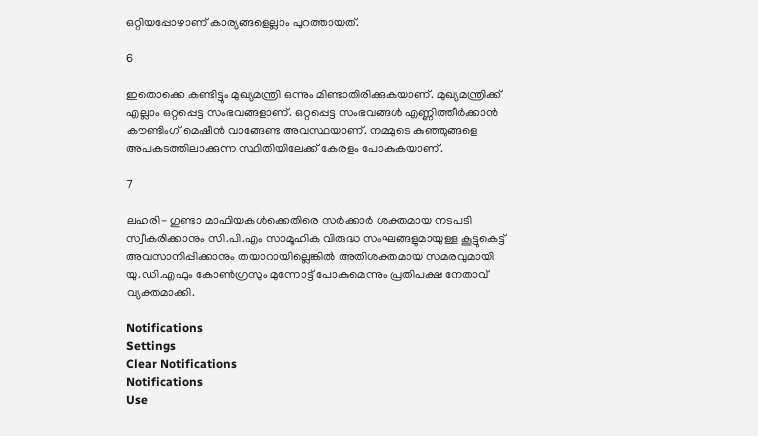ഒറ്റിയപ്പോഴാണ് കാര്യങ്ങളെല്ലാം പുറത്തായത്.

6

ഇതൊക്കെ കണ്ടിട്ടും മുഖ്യമന്ത്രി ഒന്നും മിണ്ടാതിരിക്കുകയാണ്. മുഖ്യമന്ത്രിക്ക് എല്ലാം ഒറ്റപ്പെട്ട സംഭവങ്ങളാണ്. ഒറ്റപ്പെട്ട സംഭവങ്ങള്‍ എണ്ണിത്തീര്‍ക്കാന്‍ കൗണ്ടിംഗ് മെഷീന്‍ വാങ്ങേണ്ട അവസ്ഥയാണ്. നമ്മുടെ കുഞ്ഞുങ്ങളെ അപകടത്തിലാക്കുന്ന സ്ഥിതിയിലേക്ക് കേരളം പോകുകയാണ്.

7

ലഹരി- ഗുണ്ടാ മാഫിയകള്‍ക്കെതിരെ സര്‍ക്കാര്‍ ശക്തമായ നടപടി സ്വീകരിക്കാനും സി.പി.എം സാമൂഹിക വിരുദ്ധ സംഘങ്ങളുമായുള്ള കൂട്ടുകെട്ട് അവസാനിപ്പിക്കാനും തയാറായില്ലെങ്കില്‍ അതിശക്തമായ സമരവുമായി യു.ഡി.എഫും കോണ്‍ഗ്രസും മുന്നോട്ട് പോകുമെന്നും പ്രതിപക്ഷ നേതാവ് വ്യക്തമാക്കി.

Notifications
Settings
Clear Notifications
Notifications
Use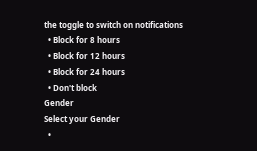the toggle to switch on notifications
  • Block for 8 hours
  • Block for 12 hours
  • Block for 24 hours
  • Don't block
Gender
Select your Gender
  •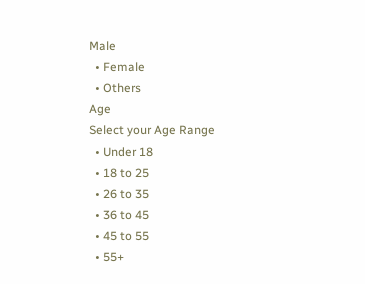Male
  • Female
  • Others
Age
Select your Age Range
  • Under 18
  • 18 to 25
  • 26 to 35
  • 36 to 45
  • 45 to 55
  • 55+